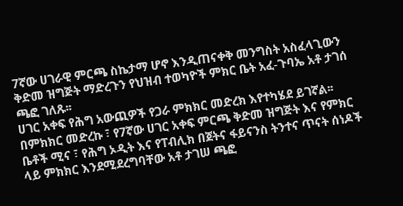7ኛው ሀገራዊ ምርጫ ስኬታማ ሆኖ እንዲጠናቀቅ መንግስት አስፈላጊውን ቅድመ ዝግጅት ማድረጉን የህዝብ ተወካዮች ምክር ቤት አፈ-ጉባኤ አቶ ታገሰ ጫፎ ገለጹ፡፡
ሀገር አቀፍ የሕግ አውጪዎች የጋራ ምክክር መድረክ እየተካሄደ ይገኛል፡፡
በምክክር መድረኩ ፣ የ7ኛው ሀገር አቀፍ ምርጫ ቅድመ ዝግጅት እና የምክር ቤቶች ሚና ፣ የሕግ ኦዲት እና የፐብሊክ በጀትና ፋይናንስ ትንተና ጥናት ሰነዶች ላይ ምክክር እንደሚደረግባቸው አቶ ታገሠ ጫፎ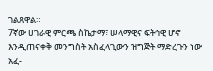ገልጸዋል።
7ኛው ሀገራዊ ምርጫ ስኬታማ፣ ሠላማዊና ፍትኅዊ ሆኖ እንዲጠናቀቅ መንግስት አስፈላጊውን ዝግጅት ማድረጉን ነው አፈ-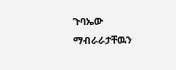ጉባኤው ማብራራታቸዉን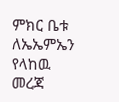ምክር ቤቱ ለኤኤምኤን የላከዉ መረጃ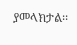ያመላክታል፡፡